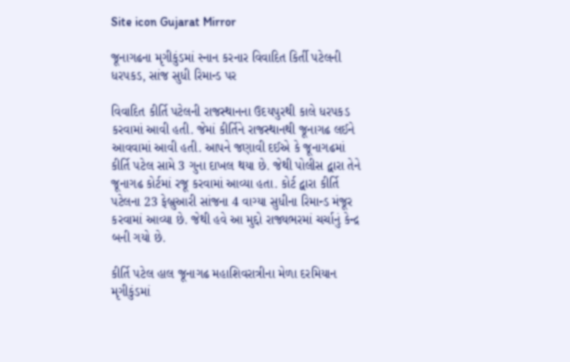Site icon Gujarat Mirror

જૂનાગઢના મૃગીકુંડમાં સ્નાન કરનાર વિવાદિત કિર્તી પટેલની ધરપકડ, સાંજ સુધી રિમાન્ડ પર

વિવાદિત કીર્તિ પટેલની રાજસ્થાનના ઉદયપુરથી કાલે ધરપકડ કરવામાં આવી હતી. જેમાં કીર્તિને રાજસ્થાનથી જૂનાગઢ લઈને આવવામાં આવી હતી. આપને જણાવી દઈએ કે જૂનાગઢમાં કીર્તિ પટેલ સામે 3 ગુના દાખલ થયા છે. જેથી પોલીસ દ્વારા તેને જૂનાગઢ કોર્ટમાં રજૂ કરવામાં આવ્યા હતા. કોર્ટ દ્વારા કીર્તિ પટેલના 23 ફેબ્રુઆરી સાંજના 4 વાગ્યા સુધીના રિમાન્ડ મંજૂર કરવામાં આવ્યા છે. જેથી હવે આ મુદ્દો રાજ્યભરમાં ચર્ચાનું કેન્દ્ર બની ગયો છે.

કીર્તિ પટેલ હાલ જૂનાગઢ મહાશિવરાત્રીના મેળા દરમિયાન મૃગીકુંડમાં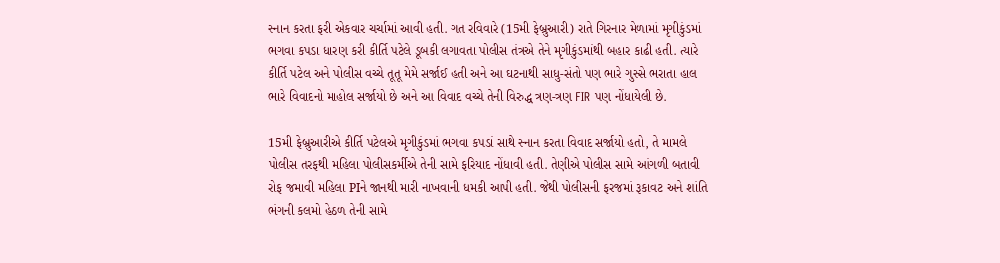સ્નાન કરતા ફરી એકવાર ચર્ચામાં આવી હતી. ગત રવિવારે (15મી ફેબ્રુઆરી) રાતે ગિરનાર મેળામાં મૃગીકુંડમાં ભગવા કપડા ધારણ કરી કીર્તિ પટેલે ડૂબકી લગાવતા પોલીસ તંત્રએ તેને મૃગીકુંડમાંથી બહાર કાઢી હતી. ત્યારે કીર્તિ પટેલ અને પોલીસ વચ્ચે તૂતૂ મેમે સર્જાઈ હતી અને આ ઘટનાથી સાધુ-સંતો પણ ભારે ગુસ્સે ભરાતા હાલ ભારે વિવાદનો માહોલ સર્જાયો છે અને આ વિવાદ વચ્ચે તેની વિરુદ્ધ ત્રણ-ત્રણ FIR પણ નોંધાયેલી છે.

15મી ફેબ્રુઆરીએ કીર્તિ પટેલએ મૃગીકુંડમાં ભગવા કપડાં સાથે સ્નાન કરતા વિવાદ સર્જાયો હતો, તે મામલે પોલીસ તરફથી મહિલા પોલીસકર્મીએ તેની સામે ફરિયાદ નોંધાવી હતી. તેણીએ પોલીસ સામે આંગળી બતાવી રોફ જમાવી મહિલા PIને જાનથી મારી નાખવાની ધમકી આપી હતી. જેથી પોલીસની ફરજમાં રૂકાવટ અને શાંતિ ભંગની કલમો હેઠળ તેની સામે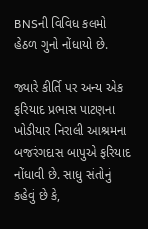BNSની વિવિધ કલમો હેઠળ ગુનો નોંધાયો છે.

જ્યારે કીર્તિ પર અન્ય એક ફરિયાદ પ્રભાસ પાટણના ખોડીયાર નિરાલી આશ્રમના બજરંગદાસ બાપુએ ફરિયાદ નોંધાવી છે. સાધુ સંતોનું કહેવું છે કે,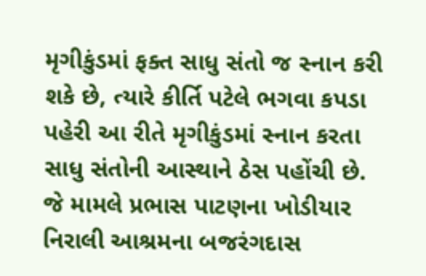મૃગીકુંડમાં ફક્ત સાધુ સંતો જ સ્નાન કરી શકે છે, ત્યારે કીર્તિ પટેલે ભગવા કપડા પહેરી આ રીતે મૃગીકુંડમાં સ્નાન કરતા સાધુ સંતોની આસ્થાને ઠેસ પહોંચી છે. જે મામલે પ્રભાસ પાટણના ખોડીયાર નિરાલી આશ્રમના બજરંગદાસ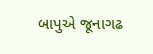બાપુએ જૂનાગઢ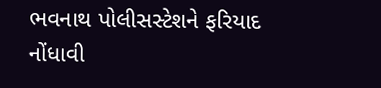ભવનાથ પોલીસસ્ટેશને ફરિયાદ નોંધાવી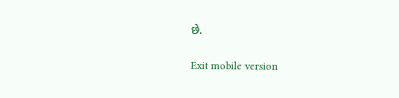છે.

Exit mobile version